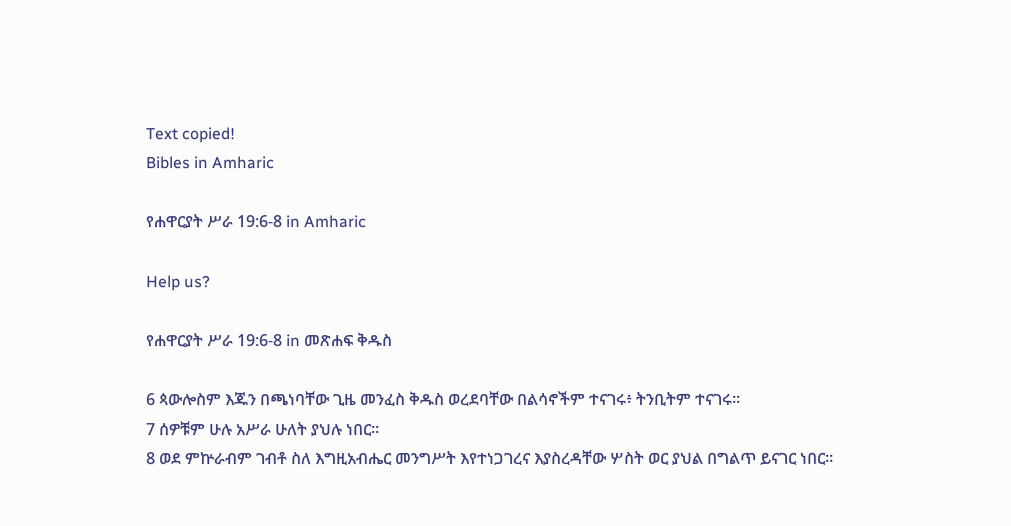Text copied!
Bibles in Amharic

የሐዋርያት ሥራ 19:6-8 in Amharic

Help us?

የሐዋርያት ሥራ 19:6-8 in መጽሐፍ ቅዱስ

6 ጳውሎስም እጁን በጫነባቸው ጊዜ መንፈስ ቅዱስ ወረደባቸው በልሳኖችም ተናገሩ፥ ትንቢትም ተናገሩ።
7 ሰዎቹም ሁሉ አሥራ ሁለት ያህሉ ነበር።
8 ወደ ምኵራብም ገብቶ ስለ እግዚአብሔር መንግሥት እየተነጋገረና እያስረዳቸው ሦስት ወር ያህል በግልጥ ይናገር ነበር።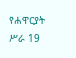የሐዋርያት ሥራ 19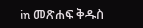in መጽሐፍ ቅዱስ